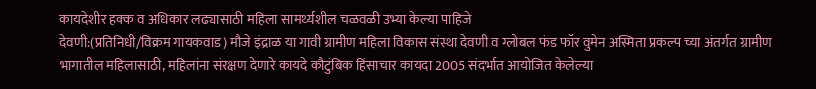कायदेशीर हक्क व अधिकार लढ्यासाठी महिला सामर्थ्यशील चळवळी उभ्या केल्या पाहिजे
देवणी:(प्रतिनिधी/विक्रम गायकवाड) मौजे इंद्राळ या गावी ग्रामीण महिला विकास संस्था देवणी व ग्लोबल फंड फॉर वुमेन अस्मिता प्रकल्प च्या अंतर्गत ग्रामीण भागातील महिलासाठी, महिलांना संरक्षण देणारे कायदे कौटुंबिक हिंसाचार कायदा 2005 संदर्भात आयोजित केलेल्या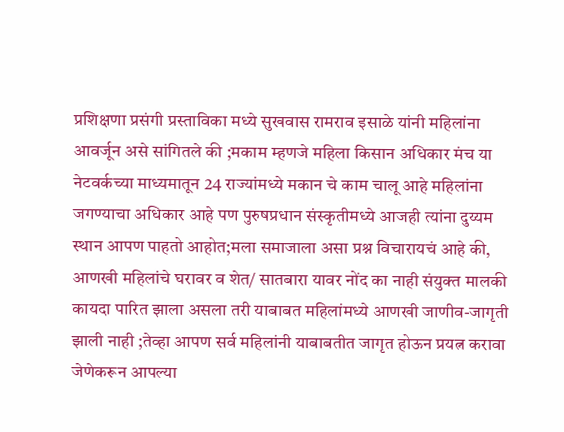प्रशिक्षणा प्रसंगी प्रस्ताविका मध्ये सुखवास रामराव इसाळे यांनी महिलांना आवर्जून असे सांगितले की ;मकाम म्हणजे महिला किसान अधिकार मंच या नेटवर्कच्या माध्यमातून 24 राज्यांमध्ये मकान चे काम चालू आहे महिलांना जगण्याचा अधिकार आहे पण पुरुषप्रधान संस्कृतीमध्ये आजही त्यांना दुय्यम स्थान आपण पाहतो आहोत;मला समाजाला असा प्रश्न विचारायचं आहे की, आणखी महिलांचे घरावर व शेत/ सातबारा यावर नोंद का नाही संयुक्त मालकी कायदा पारित झाला असला तरी याबाबत महिलांमध्ये आणखी जाणीव-जागृती झाली नाही ;तेव्हा आपण सर्व महिलांनी याबाबतीत जागृत होऊन प्रयत्न करावा जेणेकरून आपल्या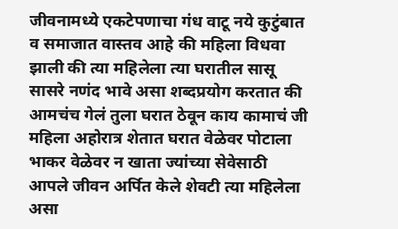जीवनामध्ये एकटेपणाचा गंध वाटू नये कुटुंबात व समाजात वास्तव आहे की महिला विधवा झाली की त्या महिलेला त्या घरातील सासू सासरे नणंद भावे असा शब्दप्रयोग करतात की आमचंच गेलं तुला घरात ठेवून काय कामाचं जी महिला अहोरात्र शेतात घरात वेळेवर पोटाला भाकर वेळेवर न खाता ज्यांच्या सेवेसाठी आपले जीवन अर्पित केले शेवटी त्या महिलेला असा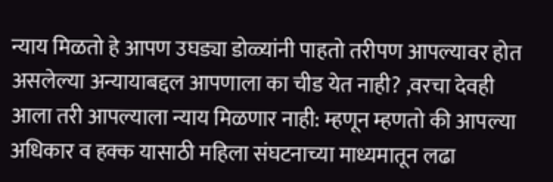न्याय मिळतो हे आपण उघड्या डोळ्यांनी पाहतो तरीपण आपल्यावर होत असलेल्या अन्यायाबद्दल आपणाला का चीड येत नाही? ,वरचा देवही आला तरी आपल्याला न्याय मिळणार नाही: म्हणून म्हणतो की आपल्या अधिकार व हक्क यासाठी महिला संघटनाच्या माध्यमातून लढा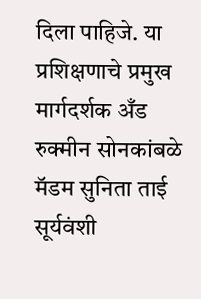दिला पाहिजे. या प्रशिक्षणाचे प्रमुख मार्गदर्शक अँड रुक्मीन सोनकांबळे मॅडम सुनिता ताई सूर्यवंशी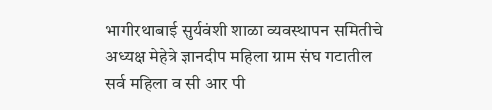भागीरथाबाई सुर्यवंशी शाळा व्यवस्थापन समितीचे अध्यक्ष मेहेत्रे ज्ञानदीप महिला ग्राम संघ गटातील सर्व महिला व सी आर पी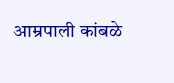आम्रपाली कांबळे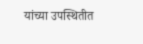यांच्या उपस्थितीत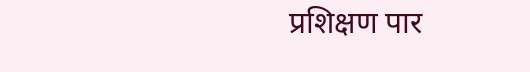प्रशिक्षण पार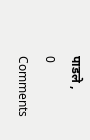पाडले ,
0 Comments